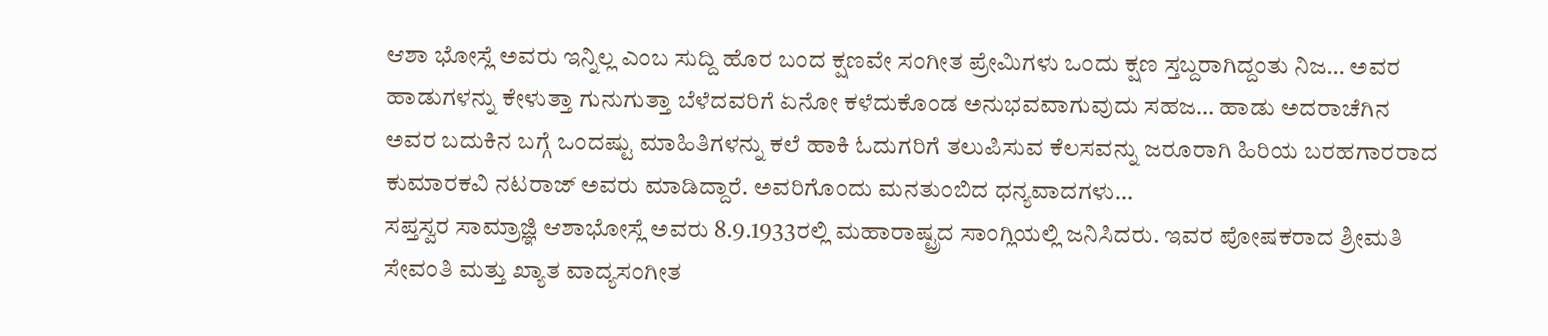ಆಶಾ ಭೋಸ್ಲೆ ಅವರು ಇನ್ನಿಲ್ಲ ಎಂಬ ಸುದ್ದಿ ಹೊರ ಬಂದ ಕ್ಷಣವೇ ಸಂಗೀತ ಪ್ರೇಮಿಗಳು ಒಂದು ಕ್ಷಣ ಸ್ತಬ್ದರಾಗಿದ್ದಂತು ನಿಜ… ಅವರ ಹಾಡುಗಳನ್ನು ಕೇಳುತ್ತಾ ಗುನುಗುತ್ತಾ ಬೆಳೆದವರಿಗೆ ಏನೋ ಕಳೆದುಕೊಂಡ ಅನುಭವವಾಗುವುದು ಸಹಜ… ಹಾಡು ಅದರಾಚೆಗಿನ ಅವರ ಬದುಕಿನ ಬಗ್ಗೆ ಒಂದಷ್ಟು ಮಾಹಿತಿಗಳನ್ನು ಕಲೆ ಹಾಕಿ ಓದುಗರಿಗೆ ತಲುಪಿಸುವ ಕೆಲಸವನ್ನು ಜರೂರಾಗಿ ಹಿರಿಯ ಬರಹಗಾರರಾದ ಕುಮಾರಕವಿ ನಟರಾಜ್ ಅವರು ಮಾಡಿದ್ದಾರೆ. ಅವರಿಗೊಂದು ಮನತುಂಬಿದ ಧನ್ಯವಾದಗಳು…
ಸಪ್ತಸ್ವರ ಸಾಮ್ರಾಜ್ಞಿ ಆಶಾಭೋಸ್ಲೆ ಅವರು 8.9.1933ರಲ್ಲಿ ಮಹಾರಾಷ್ಟ್ರದ ಸಾಂಗ್ಲಿಯಲ್ಲಿ ಜನಿಸಿದರು. ಇವರ ಪೋಷಕರಾದ ಶ್ರೀಮತಿ ಸೇವಂತಿ ಮತ್ತು ಖ್ಯಾತ ವಾದ್ಯಸಂಗೀತ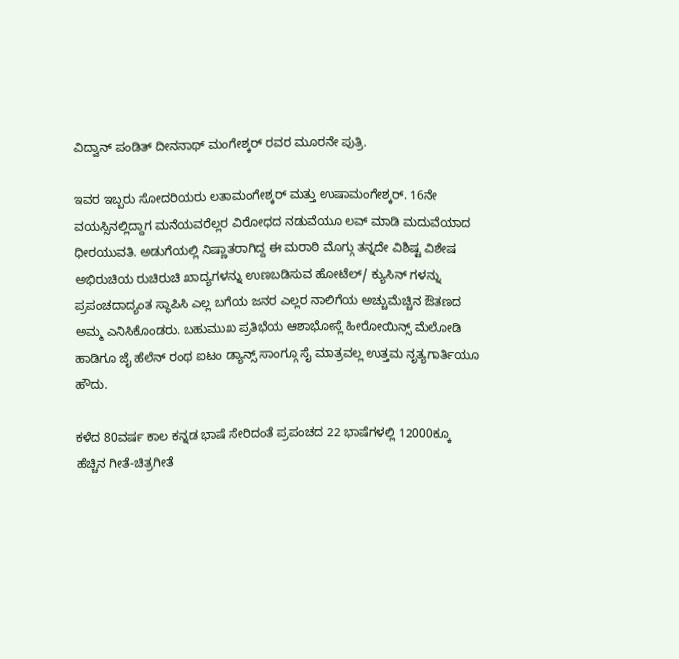ವಿದ್ವಾನ್ ಪಂಡಿತ್ ದೀನನಾಥ್ ಮಂಗೇಶ್ಕರ್ ರವರ ಮೂರನೇ ಪುತ್ರಿ.

ಇವರ ಇಬ್ಬರು ಸೋದರಿಯರು ಲತಾಮಂಗೇಶ್ಕರ್ ಮತ್ತು ಉಷಾಮಂಗೇಶ್ಕರ್. 16ನೇ ವಯಸ್ಸಿನಲ್ಲಿದ್ದಾಗ ಮನೆಯವರೆಲ್ಲರ ವಿರೋಧದ ನಡುವೆಯೂ ಲವ್ ಮಾಡಿ ಮದುವೆಯಾದ ಧೀರಯುವತಿ. ಅಡುಗೆಯಲ್ಲಿ ನಿಷ್ಣಾತರಾಗಿದ್ದ ಈ ಮರಾಠಿ ಮೊಗ್ಗು ತನ್ನದೇ ವಿಶಿಷ್ಟ ವಿಶೇಷ ಅಭಿರುಚಿಯ ರುಚಿರುಚಿ ಖಾದ್ಯಗಳನ್ನು ಉಣಬಡಿಸುವ ಹೋಟೆಲ್/ ಕ್ಯುಸಿನ್ ಗಳನ್ನು ಪ್ರಪಂಚದಾದ್ಯಂತ ಸ್ಥಾಪಿಸಿ ಎಲ್ಲ ಬಗೆಯ ಜನರ ಎಲ್ಲರ ನಾಲಿಗೆಯ ಅಚ್ಚುಮೆಚ್ಚಿನ ಔತಣದ ಅಮ್ಮ ಎನಿಸಿಕೊಂಡರು. ಬಹುಮುಖ ಪ್ರತಿಭೆಯ ಆಶಾಭೋಸ್ಲೆ ಹೀರೋಯಿನ್ಸ್ ಮೆಲೋಡಿ ಹಾಡಿಗೂ ಜೈ ಹೆಲೆನ್ ರಂಥ ಐಟಂ ಡ್ಯಾನ್ಸ್ ಸಾಂಗ್ಗೂ ಸೈ ಮಾತ್ರವಲ್ಲ ಉತ್ತಮ ನೃತ್ಯಗಾರ್ತಿಯೂ ಹೌದು.

ಕಳೆದ 80ವರ್ಷ ಕಾಲ ಕನ್ನಡ ಭಾಷೆ ಸೇರಿದಂತೆ ಪ್ರಪಂಚದ 22 ಭಾಷೆಗಳಲ್ಲಿ 12000ಕ್ಕೂ ಹೆಚ್ಚಿನ ಗೀತೆ-ಚಿತ್ರಗೀತೆ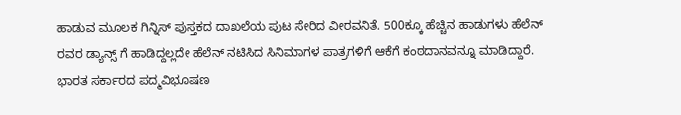ಹಾಡುವ ಮೂಲಕ ಗಿನ್ನಿಸ್ ಪುಸ್ತಕದ ದಾಖಲೆಯ ಪುಟ ಸೇರಿದ ವೀರವನಿತೆ. 500ಕ್ಕೂ ಹೆಚ್ಚಿನ ಹಾಡುಗಳು ಹೆಲೆನ್ ರವರ ಡ್ಯಾನ್ಸ್ ಗೆ ಹಾಡಿದ್ದಲ್ಲದೇ ಹೆಲೆನ್ ನಟಿಸಿದ ಸಿನಿಮಾಗಳ ಪಾತ್ರಗಳಿಗೆ ಆಕೆಗೆ ಕಂಠದಾನವನ್ನೂ ಮಾಡಿದ್ದಾರೆ.
ಭಾರತ ಸರ್ಕಾರದ ಪದ್ಮವಿಭೂಷಣ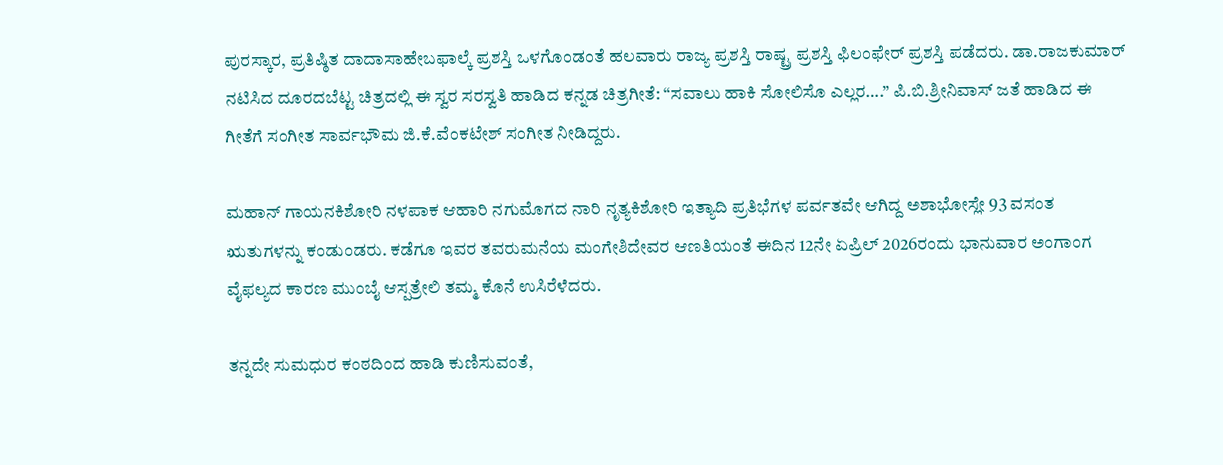ಪುರಸ್ಕಾರ, ಪ್ರತಿಷ್ಠಿತ ದಾದಾಸಾಹೇಬಫಾಲ್ಕೆ ಪ್ರಶಸ್ತಿ ಒಳಗೊಂಡಂತೆ ಹಲವಾರು ರಾಜ್ಯ ಪ್ರಶಸ್ತಿ ರಾಷ್ಟ್ರ ಪ್ರಶಸ್ತಿ ಫಿಲಂಫೇರ್ ಪ್ರಶಸ್ತಿ ಪಡೆದರು. ಡಾ.ರಾಜಕುಮಾರ್ ನಟಿಸಿದ ದೂರದಬೆಟ್ಟ ಚಿತ್ರದಲ್ಲಿ ಈ ಸ್ವರ ಸರಸ್ವತಿ ಹಾಡಿದ ಕನ್ನಡ ಚಿತ್ರಗೀತೆ: “ಸವಾಲು ಹಾಕಿ ಸೋಲಿಸೊ ಎಲ್ಲರ….” ಪಿ.ಬಿ.ಶ್ರೀನಿವಾಸ್ ಜತೆ ಹಾಡಿದ ಈ ಗೀತೆಗೆ ಸಂಗೀತ ಸಾರ್ವಭೌಮ ಜಿ.ಕೆ.ವೆಂಕಟೇಶ್ ಸಂಗೀತ ನೀಡಿದ್ದರು.

ಮಹಾನ್ ಗಾಯನಕಿಶೋರಿ ನಳಪಾಕ ಆಹಾರಿ ನಗುಮೊಗದ ನಾರಿ ನೃತ್ಯಕಿಶೋರಿ ಇತ್ಯಾದಿ ಪ್ರತಿಭೆಗಳ ಪರ್ವತವೇ ಆಗಿದ್ದ ಅಶಾಭೋಸ್ಲೇ 93 ವಸಂತ ಋತುಗಳನ್ನು ಕಂಡುಂಡರು. ಕಡೆಗೂ ಇವರ ತವರುಮನೆಯ ಮಂಗೇಶಿದೇವರ ಆಣತಿಯಂತೆ ಈದಿನ 12ನೇ ಏಪ್ರಿಲ್ 2026ರಂದು ಭಾನುವಾರ ಅಂಗಾಂಗ ವೈಫಲ್ಯದ ಕಾರಣ ಮುಂಬೈ ಆಸ್ಪತ್ರೇಲಿ ತಮ್ಮ ಕೊನೆ ಉಸಿರೆಳೆದರು.

ತನ್ನದೇ ಸುಮಧುರ ಕಂಠದಿಂದ ಹಾಡಿ ಕುಣಿಸುವಂತೆ,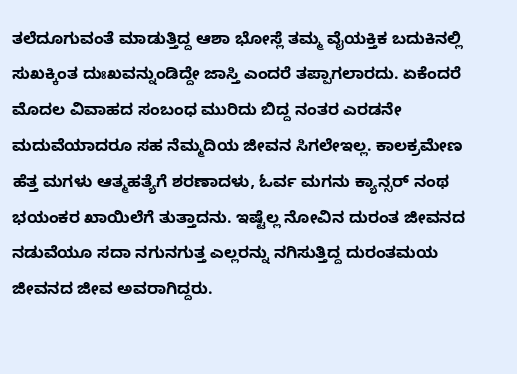ತಲೆದೂಗುವಂತೆ ಮಾಡುತ್ತಿದ್ದ ಆಶಾ ಭೋಸ್ಲೆ ತಮ್ಮ ವೈಯಕ್ತಿಕ ಬದುಕಿನಲ್ಲಿ ಸುಖಕ್ಕಿಂತ ದುಃಖವನ್ನುಂಡಿದ್ದೇ ಜಾಸ್ತಿ ಎಂದರೆ ತಪ್ಪಾಗಲಾರದು. ಏಕೆಂದರೆ ಮೊದಲ ವಿವಾಹದ ಸಂಬಂಧ ಮುರಿದು ಬಿದ್ದ ನಂತರ ಎರಡನೇ ಮದುವೆಯಾದರೂ ಸಹ ನೆಮ್ಮದಿಯ ಜೀವನ ಸಿಗಲೇಇಲ್ಲ. ಕಾಲಕ್ರಮೇಣ ಹೆತ್ತ ಮಗಳು ಆತ್ಮಹತ್ಯೆಗೆ ಶರಣಾದಳು, ಓರ್ವ ಮಗನು ಕ್ಯಾನ್ಸರ್ ನಂಥ ಭಯಂಕರ ಖಾಯಿಲೆಗೆ ತುತ್ತಾದನು. ಇಷ್ಟೆಲ್ಲ ನೋವಿನ ದುರಂತ ಜೀವನದ ನಡುವೆಯೂ ಸದಾ ನಗುನಗುತ್ತ ಎಲ್ಲರನ್ನು ನಗಿಸುತ್ತಿದ್ದ ದುರಂತಮಯ ಜೀವನದ ಜೀವ ಅವರಾಗಿದ್ದರು.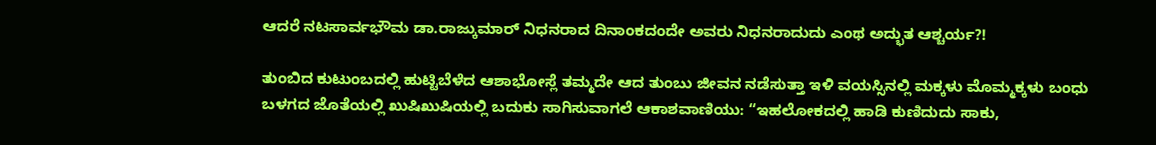ಆದರೆ ನಟಸಾರ್ವಭೌಮ ಡಾ.ರಾಜ್ಕುಮಾರ್ ನಿಧನರಾದ ದಿನಾಂಕದಂದೇ ಅವರು ನಿಧನರಾದುದು ಎಂಥ ಅದ್ಭುತ ಆಶ್ಚರ್ಯ?!

ತುಂಬಿದ ಕುಟುಂಬದಲ್ಲಿ ಹುಟ್ಟಿಬೆಳೆದ ಆಶಾಭೋಸ್ಲೆ ತಮ್ಮದೇ ಆದ ತುಂಬು ಜೀವನ ನಡೆಸುತ್ತಾ ಇಳಿ ವಯಸ್ಸಿನಲ್ಲಿ ಮಕ್ಕಳು ಮೊಮ್ಮಕ್ಕಳು ಬಂಧು ಬಳಗದ ಜೊತೆಯಲ್ಲಿ ಖುಷಿಖುಷಿಯಲ್ಲಿ ಬದುಕು ಸಾಗಿಸುವಾಗಲೆ ಆಕಾಶವಾಣಿಯು: “ಇಹಲೋಕದಲ್ಲಿ ಹಾಡಿ ಕುಣಿದುದು ಸಾಕು,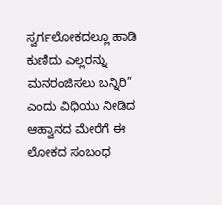ಸ್ವರ್ಗಲೋಕದಲ್ಲೂ ಹಾಡಿ ಕುಣಿದು ಎಲ್ಲರನ್ನು ಮನರಂಜಿಸಲು ಬನ್ನಿರಿ” ಎಂದು ವಿಧಿಯು ನೀಡಿದ ಆಹ್ವಾನದ ಮೇರೆಗೆ ಈ ಲೋಕದ ಸಂಬಂಧ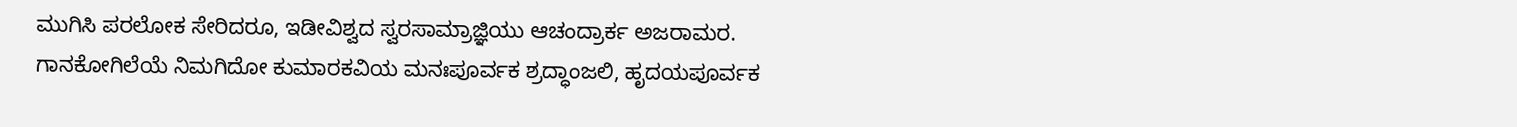ಮುಗಿಸಿ ಪರಲೋಕ ಸೇರಿದರೂ, ಇಡೀವಿಶ್ವದ ಸ್ವರಸಾಮ್ರಾಜ್ಞಿಯು ಆಚಂದ್ರಾರ್ಕ ಅಜರಾಮರ.
ಗಾನಕೋಗಿಲೆಯೆ ನಿಮಗಿದೋ ಕುಮಾರಕವಿಯ ಮನಃಪೂರ್ವಕ ಶ್ರದ್ಧಾಂಜಲಿ, ಹೃದಯಪೂರ್ವಕ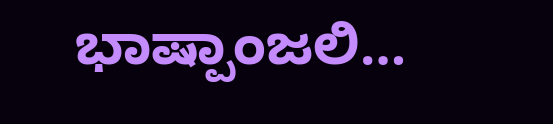ಭಾಷ್ಪಾಂಜಲಿ…